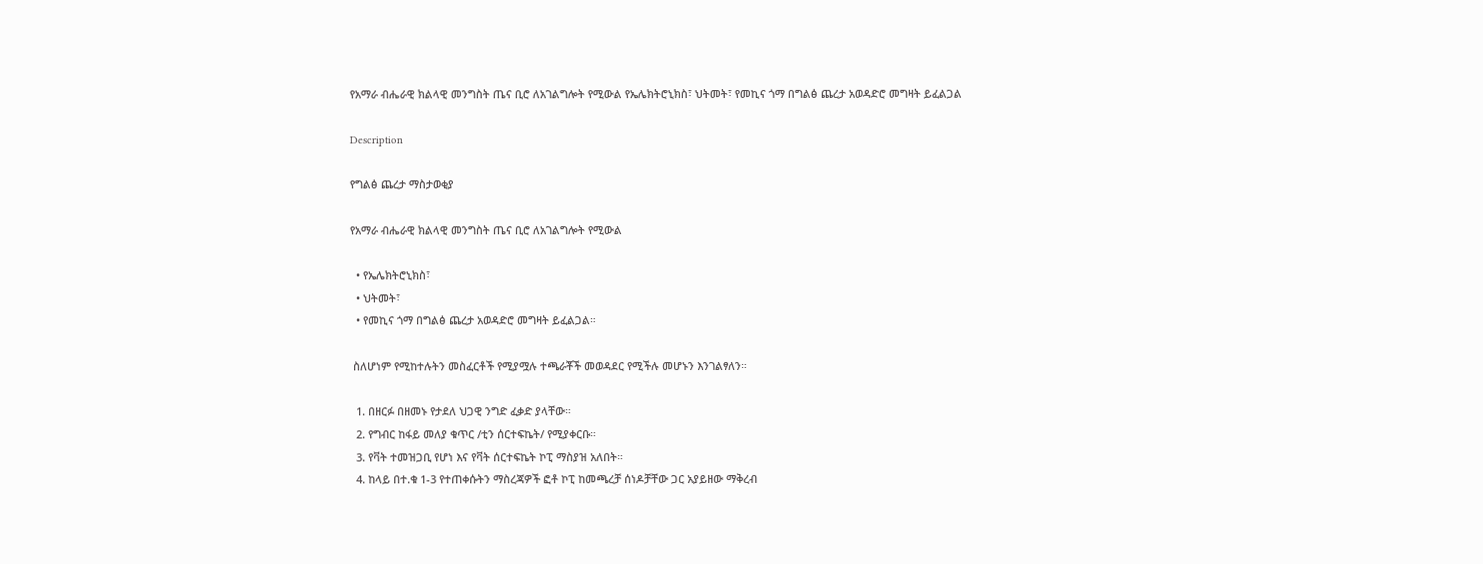የአማራ ብሔራዊ ክልላዊ መንግስት ጤና ቢሮ ለአገልግሎት የሚውል የኤሌክትሮኒክስ፣ ህትመት፣ የመኪና ጎማ በግልፅ ጨረታ አወዳድሮ መግዛት ይፈልጋል

Description

የግልፅ ጨረታ ማስታወቂያ

የአማራ ብሔራዊ ክልላዊ መንግስት ጤና ቢሮ ለአገልግሎት የሚውል

  • የኤሌክትሮኒክስ፣
  • ህትመት፣
  • የመኪና ጎማ በግልፅ ጨረታ አወዳድሮ መግዛት ይፈልጋል።

 ስለሆነም የሚከተሉትን መስፈርቶች የሚያሟሉ ተጫራቾች መወዳደር የሚችሉ መሆኑን እንገልፃለን።

  1. በዘርፉ በዘመኑ የታደለ ህጋዊ ንግድ ፈቃድ ያላቸው።
  2. የግብር ከፋይ መለያ ቁጥር /ቲን ሰርተፍኬት/ የሚያቀርቡ።
  3. የቫት ተመዝጋቢ የሆነ እና የቫት ሰርተፍኬት ኮፒ ማስያዝ አለበት።
  4. ከላይ በተ.ቁ 1-3 የተጠቀሱትን ማስረጃዎች ፎቶ ኮፒ ከመጫረቻ ሰነዶቻቸው ጋር አያይዘው ማቅረብ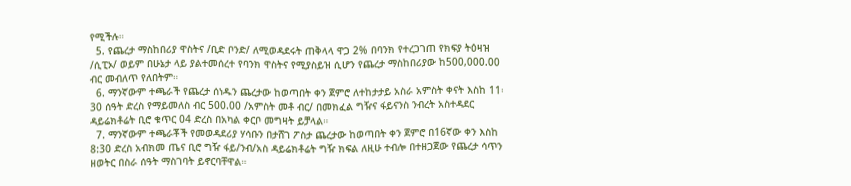የሚችሉ።
  5. የጨረታ ማስከበሪያ ዋስትና /ቢድ ቦንድ/ ለሚወዳደሩት ጠቅላላ ዋጋ 2% በባንክ የተረጋገጠ የክፍያ ትዕዛዝ /ሲፒኦ/ ወይም በሁኔታ ላይ ያልተመሰረተ የባንክ ዋስትና የሚያስይዝ ሲሆን የጨረታ ማስከበሪያው ከ500,000.00 ብር መብለጥ የለበትም።
  6. ማንኛውም ተጫራች የጨረታ ሰነዱን ጨረታው ከወጣበት ቀን ጀምሮ ለተከታታይ አስራ አምስት ቀናት እስከ 11፡30 ሰዓት ድረስ የማይመለስ ብር 500.00 /አምስት መቶ ብር/ በመክፈል ግዥና ፋይናንስ ንብረት አስተዳደር ዳይሬክቶሬት ቢሮ ቁጥር 04 ድረስ በአካል ቀርቦ መግዛት ይቻላል።
  7. ማንኛውም ተጫራቾች የመወዳደሪያ ሃሳቡን በታሸገ ፖስታ ጨረታው ከወጣበት ቀን ጀምሮ በ16ኛው ቀን እስከ 8:30 ድረስ አብክመ ጤና ቢሮ ግዥ ፋይ/ንብ/አስ ዳይሬክቶሬት ግዥ ክፍል ለዚሁ ተብሎ በተዘጋጀው የጨረታ ሳጥን ዘወትር በስራ ሰዓት ማስገባት ይኖርባቸዋል።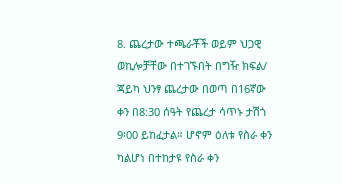8. ጨረታው ተጫራቾች ወይም ህጋዊ ወኪሎቻቸው በተገኙበት በግዥ ክፍል/ ጃይካ ህንፃ ጨረታው በወጣ በ16ኛው ቀን በ8:30 ሰዓት የጨረታ ሳጥኑ ታሽጎ 9፡00 ይከፈታል። ሆኖም ዕለቱ የስራ ቀን ካልሆነ በተከታዩ የስራ ቀን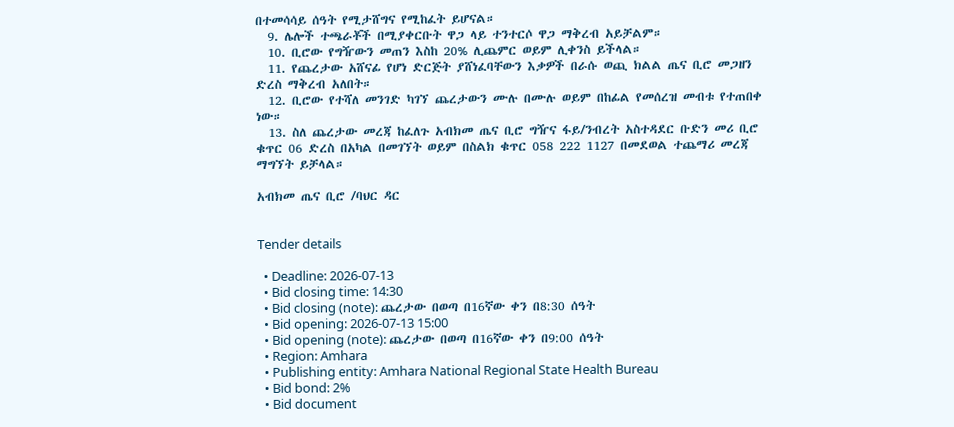በተመሳሳይ ሰዓት የሚታሸግና የሚከፈት ይሆናል።
  9. ሌሎች ተጫራቾች በሚያቀርቡት ዋጋ ላይ ተንተርሶ ዋጋ ማቅረብ አይቻልም።
  10. ቢሮው የግዥውን መጠን እስከ 20% ሊጨምር ወይም ሊቀንስ ይችላል።
  11. የጨረታው አሸናፊ የሆነ ድርጅት ያሸነፈባቸውን እቃዎች በራሱ ወጪ ክልል ጤና ቢሮ መጋዘን ድረስ ማቅረብ አለበት።
  12. ቢሮው የተሻለ መንገድ ካገኘ ጨረታውን ሙሉ በሙሉ ወይም በከፊል የመሰረዝ መብቱ የተጠበቀ ነው።
  13. ስለ ጨረታው መረጃ ከፈለጉ አብክመ ጤና ቢሮ ግዥና ፋይ/ንብረት አስተዳደር ቡድን መሪ ቢሮ ቁጥር 06 ድረስ በአካል በመገኘት ወይም በስልክ ቁጥር 058 222 1127 በመደወል ተጨማሪ መረጃ ማግኘት ይቻላል።

አብክመ ጤና ቢሮ /ባህር ዳር


Tender details

  • Deadline: 2026-07-13
  • Bid closing time: 14:30
  • Bid closing (note): ጨረታው በወጣ በ16ኛው ቀን በ8:30 ሰዓት
  • Bid opening: 2026-07-13 15:00
  • Bid opening (note): ጨረታው በወጣ በ16ኛው ቀን በ9:00 ሰዓት
  • Region: Amhara
  • Publishing entity: Amhara National Regional State Health Bureau
  • Bid bond: 2%
  • Bid document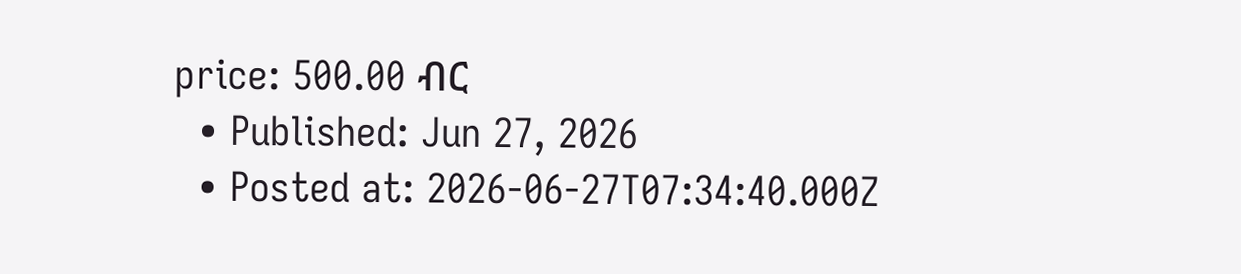price: 500.00 ብር
  • Published: Jun 27, 2026
  • Posted at: 2026-06-27T07:34:40.000Z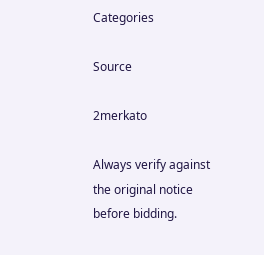Categories

Source

2merkato

Always verify against the original notice before bidding.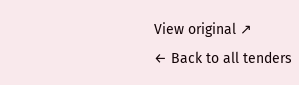View original ↗
← Back to all tenders